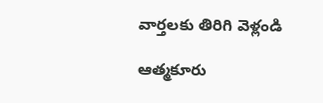వార్తలకు తిరిగి వెళ్లండి

ఆత్మకూరు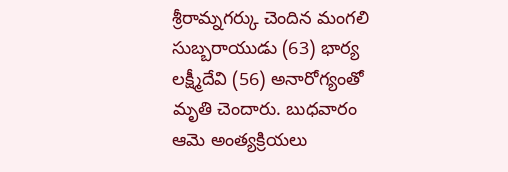శ్రీరామ్నగర్కు చెందిన మంగలి సుబ్బరాయుడు (63) భార్య లక్ష్మీదేవి (56) అనారోగ్యంతో మృతి చెందారు. బుధవారం ఆమె అంత్యక్రియలు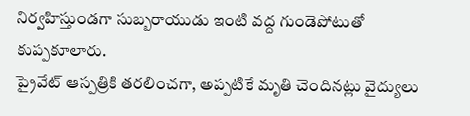నిర్వహిస్తుండగా సుబ్బరాయుడు ఇంటి వద్ద గుండెపోటుతో కుప్పకూలారు.
ప్రైవేట్ ఆస్పత్రికి తరలించగా, అప్పటికే మృతి చెందినట్లు వైద్యులు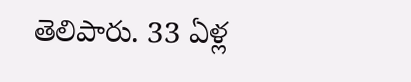తెలిపారు. 33 ఏళ్ల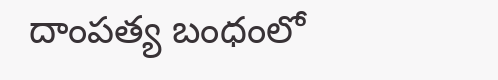దాంపత్య బంధంలో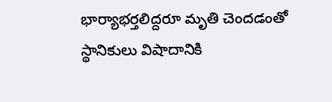భార్యాభర్తలిద్దరూ మృతి చెందడంతో స్థానికులు విషాదానికి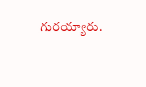గురయ్యారు.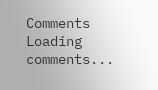Comments
Loading comments...